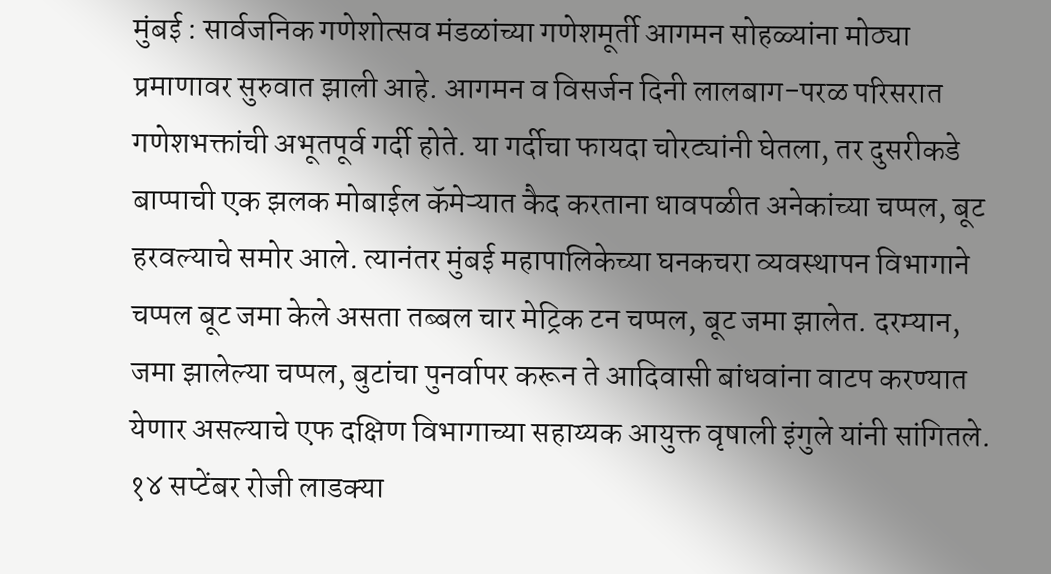मुंबई : सार्वजनिक गणेशोत्सव मंडळांच्या गणेशमूर्ती आगमन सोहळ्यांना मोठ्या प्रमाणावर सुरुवात झाली आहे. आगमन व विसर्जन दिनी लालबाग-परळ परिसरात गणेशभक्तांची अभूतपूर्व गर्दी होते. या गर्दीचा फायदा चोरट्यांनी घेतला, तर दुसरीकडे बाप्पाची एक झलक मोबाईल कॅमेऱ्यात कैद करताना धावपळीत अनेकांच्या चप्पल, बूट हरवल्याचे समोर आले. त्यानंतर मुंबई महापालिकेच्या घनकचरा व्यवस्थापन विभागाने चप्पल बूट जमा केले असता तब्बल चार मेट्रिक टन चप्पल, बूट जमा झालेत. दरम्यान, जमा झालेल्या चप्पल, बुटांचा पुनर्वापर करून ते आदिवासी बांधवांना वाटप करण्यात येणार असल्याचे एफ दक्षिण विभागाच्या सहाय्यक आयुक्त वृषाली इंगुले यांनी सांगितले.
१४ सप्टेंबर रोजी लाडक्या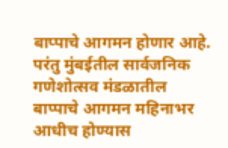बाप्पाचे आगमन होणार आहे. परंतु मुंबईतील सार्वजनिक गणेशोत्सव मंडळातील बाप्पाचे आगमन महिनाभर आधीच होण्यास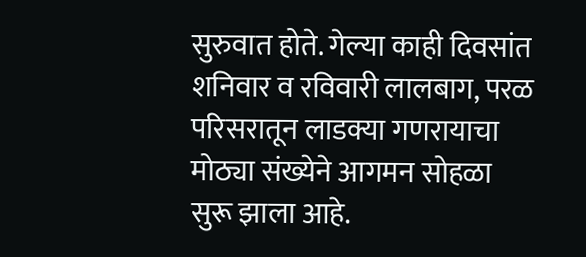सुरुवात होते. गेल्या काही दिवसांत शनिवार व रविवारी लालबाग, परळ परिसरातून लाडक्या गणरायाचा मोठ्या संख्येने आगमन सोहळा सुरू झाला आहे.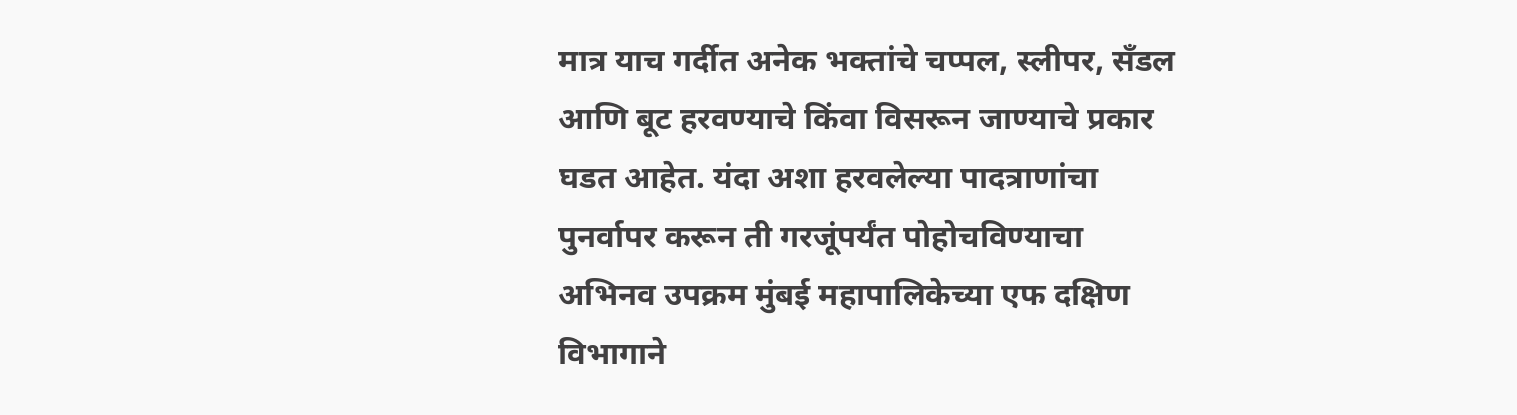मात्र याच गर्दीत अनेक भक्तांचे चप्पल, स्लीपर, सँडल आणि बूट हरवण्याचे किंवा विसरून जाण्याचे प्रकार घडत आहेत. यंदा अशा हरवलेल्या पादत्राणांचा पुनर्वापर करून ती गरजूंपर्यंत पोहोचविण्याचा अभिनव उपक्रम मुंबई महापालिकेच्या एफ दक्षिण विभागाने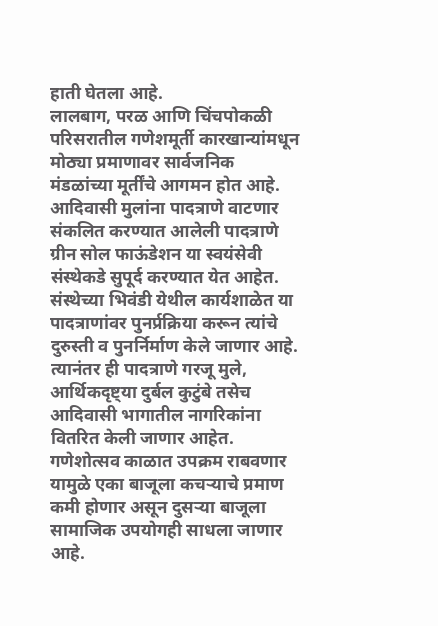हाती घेतला आहे.
लालबाग, परळ आणि चिंचपोकळी परिसरातील गणेशमूर्ती कारखान्यांमधून मोठ्या प्रमाणावर सार्वजनिक मंडळांच्या मूर्तींचे आगमन होत आहे.
आदिवासी मुलांना पादत्राणे वाटणार
संकलित करण्यात आलेली पादत्राणे ग्रीन सोल फाऊंडेशन या स्वयंसेवी संस्थेकडे सुपूर्द करण्यात येत आहेत. संस्थेच्या भिवंडी येथील कार्यशाळेत या पादत्राणांवर पुनर्प्रक्रिया करून त्यांचे दुरुस्ती व पुनर्निर्माण केले जाणार आहे. त्यानंतर ही पादत्राणे गरजू मुले, आर्थिकदृष्ट्या दुर्बल कुटुंबे तसेच आदिवासी भागातील नागरिकांना वितरित केली जाणार आहेत.
गणेशोत्सव काळात उपक्रम राबवणार
यामुळे एका बाजूला कचऱ्याचे प्रमाण कमी होणार असून दुसऱ्या बाजूला सामाजिक उपयोगही साधला जाणार आहे.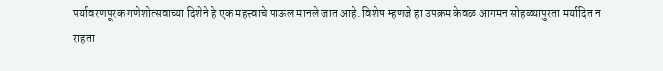पर्यावरणपूरक गणेशोत्सवाच्या दिशेने हे एक महत्त्वाचे पाऊल मानले जात आहे. विशेष म्हणजे हा उपक्रम केवळ आगमन सोहळ्यापुरता मर्यादित न राहता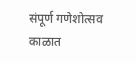संपूर्ण गणेशोत्सव काळात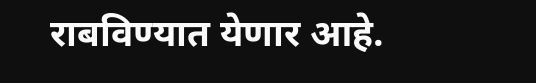राबविण्यात येणार आहे.